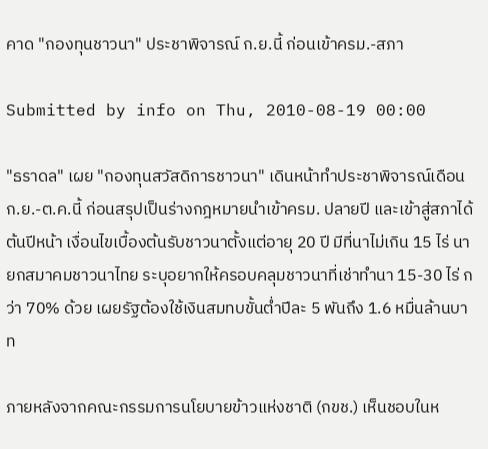คาด "กองทุนชาวนา" ประชาพิจารณ์ ก.ย.นี้ ก่อนเข้าครม.-สภา

Submitted by info on Thu, 2010-08-19 00:00

"ธราดล" เผย "กองทุนสวัสดิการชาวนา" เดินหน้าทำประชาพิจารณ์เดือน ก.ย.-ต.ค.นี้ ก่อนสรุปเป็นร่างกฎหมายนำเข้าครม. ปลายปี และเข้าสู่สภาได้ต้นปีหน้า เงื่อนไขเบื้องต้นรับชาวนาตั้งแต่อายุ 20 ปี มีที่นาไม่เกิน 15 ไร่ นายกสมาคมชาวนาไทย ระบุอยากให้ครอบคลุมชาวนาที่เช่าทำนา 15-30 ไร่ กว่า 70% ด้วย เผยรัฐต้องใช้เงินสมทบขั้นต่ำปีละ 5 พันถึง 1.6 หมื่นล้านบาท

ภายหลังจากคณะกรรมการนโยบายข้าวแห่งชาติ (กขช.) เห็นชอบในห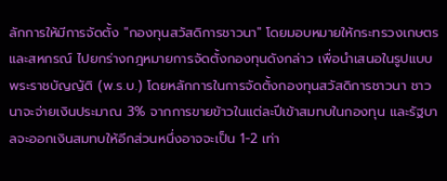ลักการให้มีการจัดตั้ง "กองทุนสวัสดิการชาวนา" โดยมอบหมายให้กระทรวงเกษตรและสหกรณ์ ไปยกร่างกฎหมายการจัดตั้งกองทุนดังกล่าว เพื่อนำเสนอในรูปแบบพระราชบัญญัติ (พ.ร.บ.) โดยหลักการในการจัดตั้งกองทุนสวัสดิการชาวนา ชาวนาจะจ่ายเงินประมาณ 3% จากการขายข้าวในแต่ละปีเข้าสมทบในกองทุน และรัฐบาลจะออกเงินสมทบให้อีกส่วนหนึ่งอาจจะเป็น 1-2 เท่า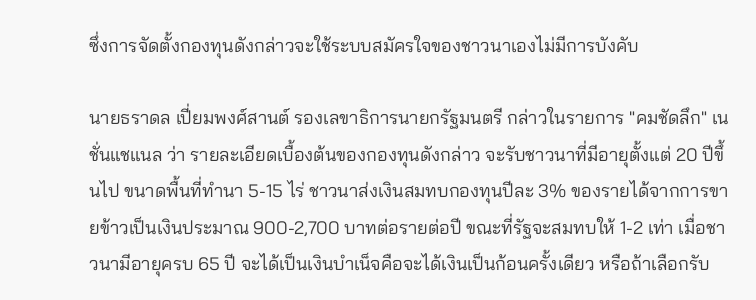ซึ่งการจัดตั้งกองทุนดังกล่าวจะใช้ระบบสมัครใจของชาวนาเองไม่มีการบังคับ

นายธราดล เปี่ยมพงศ์สานต์ รองเลขาธิการนายกรัฐมนตรี กล่าวในรายการ "คมชัดลึก" เนชั่นแชแนล ว่า รายละเอียดเบื้องต้นของกองทุนดังกล่าว จะรับชาวนาที่มีอายุตั้งแต่ 20 ปีขึ้นไป ขนาดพื้นที่ทำนา 5-15 ไร่ ชาวนาส่งเงินสมทบกองทุนปีละ 3% ของรายได้จากการขายข้าวเป็นเงินประมาณ 900-2,700 บาทต่อรายต่อปี ขณะที่รัฐจะสมทบให้ 1-2 เท่า เมื่อชาวนามีอายุครบ 65 ปี จะได้เป็นเงินบำเน็จคือจะได้เงินเป็นก้อนครั้งเดียว หรือถ้าเลือกรับ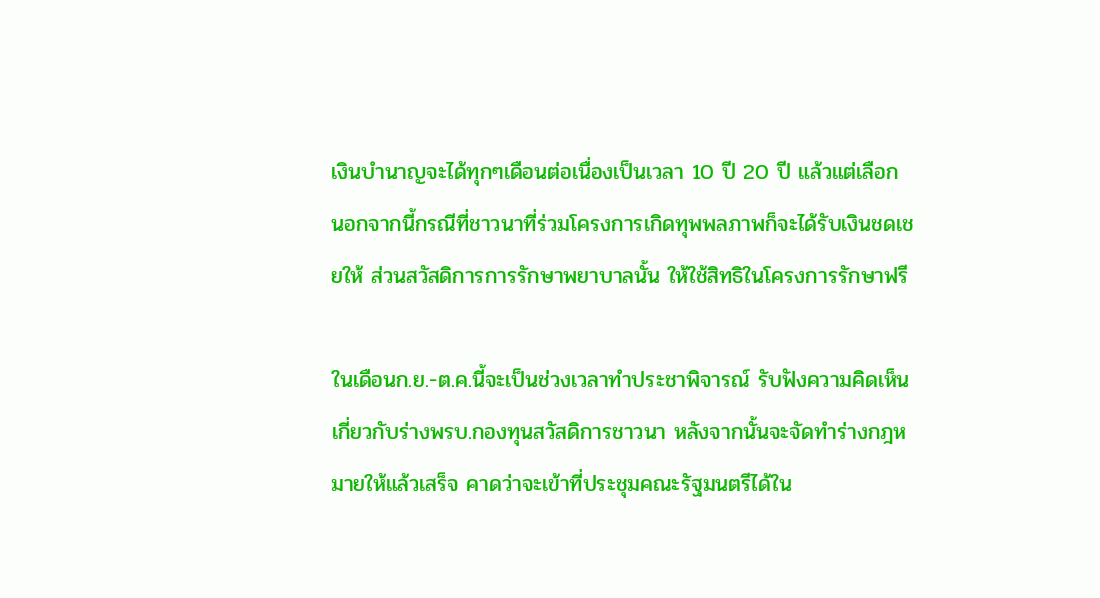เงินบำนาญจะได้ทุกๆเดือนต่อเนื่องเป็นเวลา 10 ปี 20 ปี แล้วแต่เลือก นอกจากนี้กรณีที่ชาวนาที่ร่วมโครงการเกิดทุพพลภาพก็จะได้รับเงินชดเชยให้ ส่วนสวัสดิการการรักษาพยาบาลนั้น ให้ใช้สิทธิในโครงการรักษาฟรี

ในเดือนก.ย.-ต.ค.นี้จะเป็นช่วงเวลาทำประชาพิจารณ์ รับฟังความคิดเห็นเกี่ยวกับร่างพรบ.กองทุนสวัสดิการชาวนา หลังจากนั้นจะจัดทำร่างกฎหมายให้แล้วเสร็จ คาดว่าจะเข้าที่ประชุมคณะรัฐมนตรีได้ใน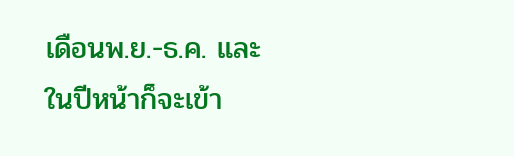เดือนพ.ย.-ธ.ค. และในปีหน้าก็จะเข้า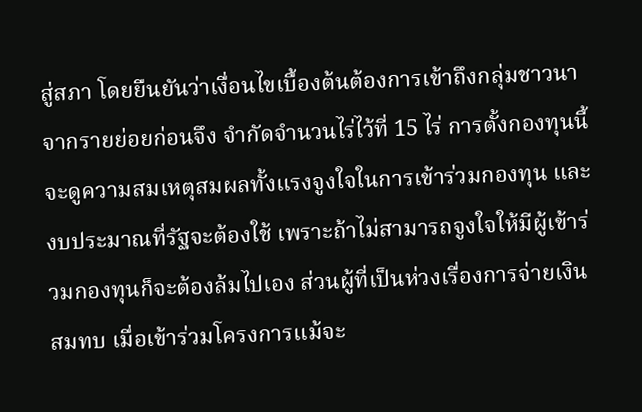สู่สภา โดยยืนยันว่าเงื่อนไขเบื้องต้นต้องการเข้าถึงกลุ่มชาวนาจากรายย่อยก่อนจึง จำกัดจำนวนไร่ไว้ที่ 15 ไร่ การตั้งกองทุนนี้จะดูความสมเหตุสมผลทั้งแรงจูงใจในการเข้าร่วมกองทุน และงบประมาณที่รัฐจะต้องใช้ เพราะถ้าไม่สามารถจูงใจให้มีผู้เข้าร่วมกองทุนก็จะต้องล้มไปเอง ส่วนผู้ที่เป็นห่วงเรื่องการจ่ายเงินสมทบ เมื่อเข้าร่วมโครงการแม้จะ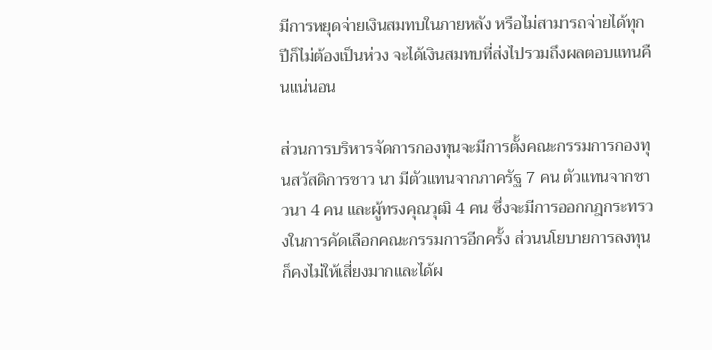มีการหยุดจ่ายเงินสมทบในภายหลัง หรือไม่สามารถจ่ายได้ทุกปีก็ไม่ต้องเป็นห่วง จะได้เงินสมทบที่ส่งไปรวมถึงผลตอบแทนคืนแน่นอน

ส่วนการบริหารจัดการกองทุนจะมีการตั้งคณะกรรมการกองทุนสวัสดิการชาว นา มีตัวแทนจากภาครัฐ 7 คน ตัวแทนจากชาวนา 4 คน และผู้ทรงคุณวุฒิ 4 คน ซึ่งจะมีการออกกฎกระทรวงในการคัดเลือกคณะกรรมการอีกครั้ง ส่วนนโยบายการลงทุนก็คงไม่ให้เสี่ยงมากและได้ผ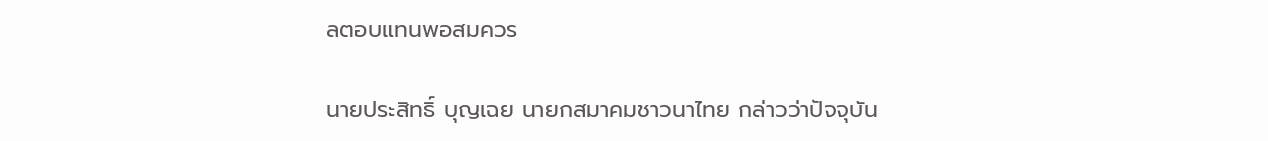ลตอบแทนพอสมควร

นายประสิทธิ์ บุญเฉย นายกสมาคมชาวนาไทย กล่าวว่าปัจจุบัน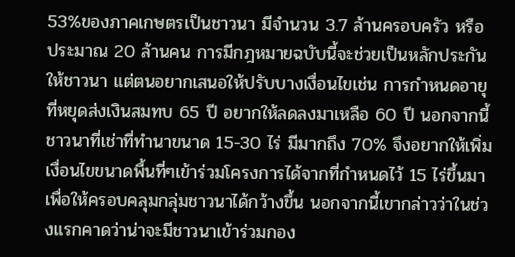53%ของภาคเกษตรเป็นชาวนา มีจำนวน 3.7 ล้านครอบครัว หรือประมาณ 20 ล้านคน การมีกฎหมายฉบับนี้จะช่วยเป็นหลักประกันให้ชาวนา แต่ตนอยากเสนอให้ปรับบางเงื่อนไขเช่น การกำหนดอายุที่หยุดส่งเงินสมทบ 65 ปี อยากให้ลดลงมาเหลือ 60 ปี นอกจากนี้ ชาวนาที่เช่าที่ทำนาขนาด 15-30 ไร่ มีมากถึง 70% จึงอยากให้เพิ่มเงื่อนไขขนาดพื้นที่ๆเข้าร่วมโครงการได้จากที่กำหนดไว้ 15 ไร่ขึ้นมาเพื่อให้ครอบคลุมกลุ่มชาวนาได้กว้างขึ้น นอกจากนี้เขากล่าวว่าในช่วงแรกคาดว่าน่าจะมีชาวนาเข้าร่วมกอง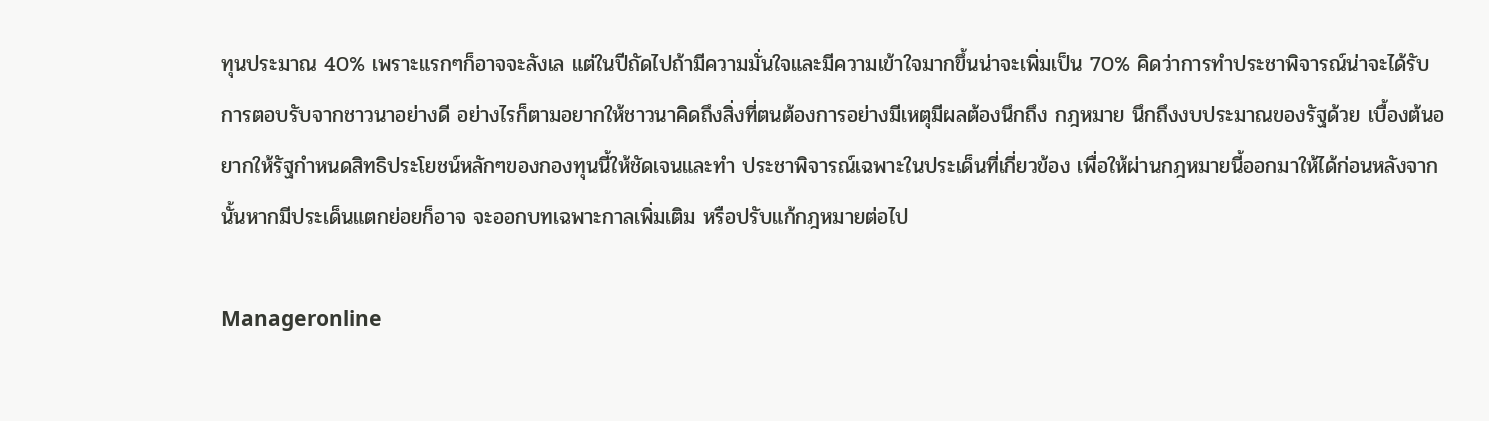ทุนประมาณ 40% เพราะแรกๆก็อาจจะลังเล แต่ในปีถัดไปถ้ามีความมั่นใจและมีความเข้าใจมากขึ้นน่าจะเพิ่มเป็น 70% คิดว่าการทำประชาพิจารณ์น่าจะได้รับการตอบรับจากชาวนาอย่างดี อย่างไรก็ตามอยากให้ชาวนาคิดถึงสิ่งที่ตนต้องการอย่างมีเหตุมีผลต้องนึกถึง กฎหมาย นึกถึงงบประมาณของรัฐด้วย เบื้องต้นอยากให้รัฐกำหนดสิทธิประโยชน์หลักๆของกองทุนนี้ให้ชัดเจนและทำ ประชาพิจารณ์เฉพาะในประเด็นที่เกี่ยวข้อง เพื่อให้ผ่านกฎหมายนี้ออกมาให้ได้ก่อนหลังจากนั้นหากมีประเด็นแตกย่อยก็อาจ จะออกบทเฉพาะกาลเพิ่มเติม หรือปรับแก้กฎหมายต่อไป

Manageronline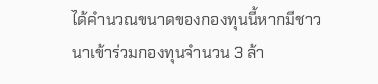ได้คำนวณขนาดของกองทุนนี้หากมีชาวนาเข้าร่วมกองทุนจำนวน 3 ล้า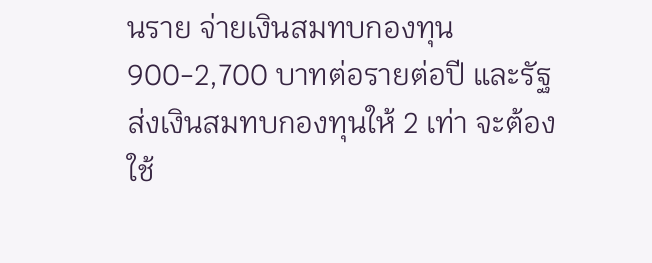นราย จ่ายเงินสมทบกองทุน 900-2,700 บาทต่อรายต่อปี และรัฐส่งเงินสมทบกองทุนให้ 2 เท่า จะต้องใช้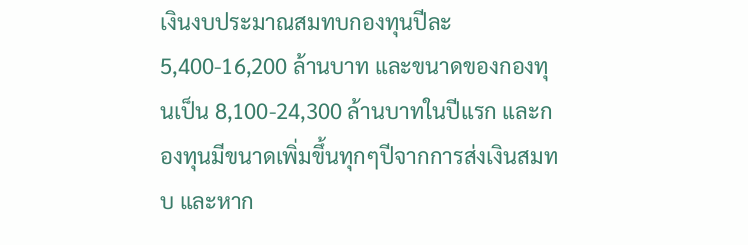เงินงบประมาณสมทบกองทุนปีละ 5,400-16,200 ล้านบาท และขนาดของกองทุนเป็น 8,100-24,300 ล้านบาทในปีแรก และกองทุนมีขนาดเพิ่มขึ้นทุกๆปีจากการส่งเงินสมทบ และหาก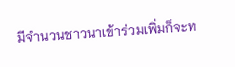มีจำนวนชาวนาเข้าร่วมเพิ่มก็จะท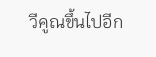วีคูณขึ้นไปอีก